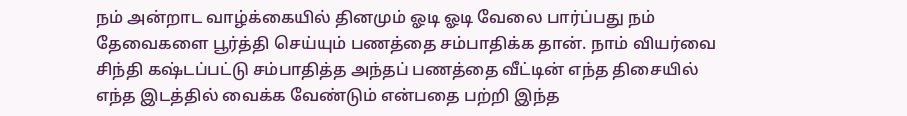நம் அன்றாட வாழ்க்கையில் தினமும் ஓடி ஓடி வேலை பார்ப்பது நம் தேவைகளை பூர்த்தி செய்யும் பணத்தை சம்பாதிக்க தான். நாம் வியர்வை சிந்தி கஷ்டப்பட்டு சம்பாதித்த அந்தப் பணத்தை வீட்டின் எந்த திசையில் எந்த இடத்தில் வைக்க வேண்டும் என்பதை பற்றி இந்த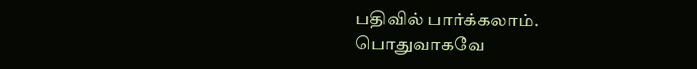பதிவில் பார்க்கலாம்.
பொதுவாகவே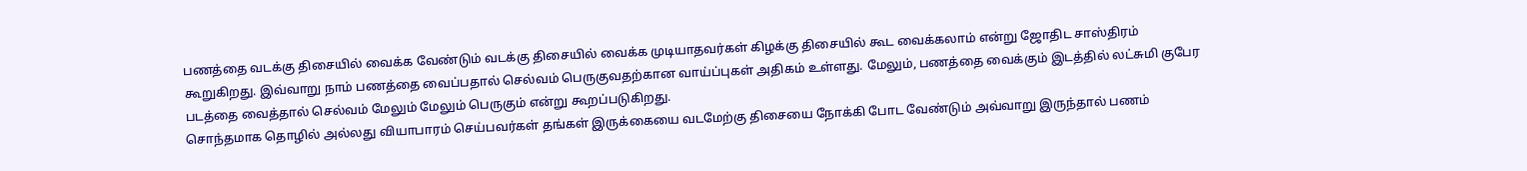பணத்தை வடக்கு திசையில் வைக்க வேண்டும் வடக்கு திசையில் வைக்க முடியாதவர்கள் கிழக்கு திசையில் கூட வைக்கலாம் என்று ஜோதிட சாஸ்திரம் கூறுகிறது. இவ்வாறு நாம் பணத்தை வைப்பதால் செல்வம் பெருகுவதற்கான வாய்ப்புகள் அதிகம் உள்ளது. மேலும், பணத்தை வைக்கும் இடத்தில் லட்சுமி குபேர படத்தை வைத்தால் செல்வம் மேலும் மேலும் பெருகும் என்று கூறப்படுகிறது.
சொந்தமாக தொழில் அல்லது வியாபாரம் செய்பவர்கள் தங்கள் இருக்கையை வடமேற்கு திசையை நோக்கி போட வேண்டும் அவ்வாறு இருந்தால் பணம்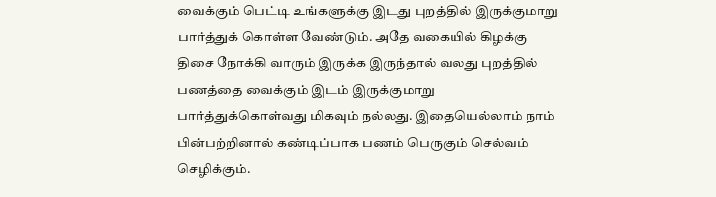வைக்கும் பெட்டி உங்களுக்கு இடது புறத்தில் இருக்குமாறு பார்த்துக் கொள்ள வேண்டும். அதே வகையில் கிழக்கு திசை நோக்கி வாரும் இருக்க இருந்தால் வலது புறத்தில் பணத்தை வைக்கும் இடம் இருக்குமாறு பார்த்துக்கொள்வது மிகவும் நல்லது. இதையெல்லாம் நாம் பின்பற்றினால் கண்டிப்பாக பணம் பெருகும் செல்வம் செழிக்கும்.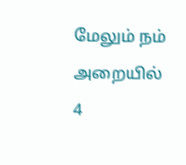மேலும் நம் அறையில் 4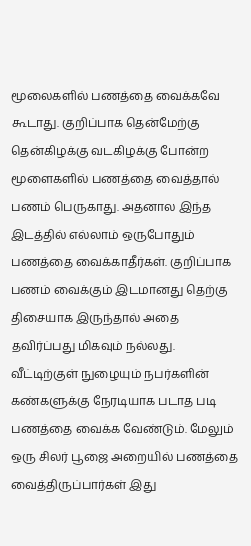மூலைகளில் பணத்தை வைக்கவே கூடாது. குறிப்பாக தென்மேற்கு தென்கிழக்கு வடகிழக்கு போன்ற மூளைகளில் பணத்தை வைத்தால் பணம் பெருகாது. அதனால இந்த இடத்தில் எல்லாம் ஒருபோதும் பணத்தை வைக்காதீர்கள். குறிப்பாக பணம் வைக்கும் இடமானது தெற்கு திசையாக இருந்தால் அதை தவிர்ப்பது மிகவும் நல்லது. வீட்டிற்குள் நுழையும் நபர்களின் கண்களுக்கு நேரடியாக படாத படி பணத்தை வைக்க வேண்டும். மேலும் ஒரு சிலர் பூஜை அறையில் பணத்தை வைத்திருப்பார்கள் இது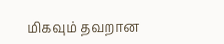மிகவும் தவறான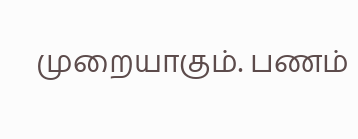முறையாகும். பணம்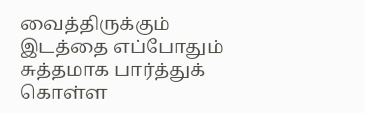வைத்திருக்கும் இடத்தை எப்போதும் சுத்தமாக பார்த்துக் கொள்ள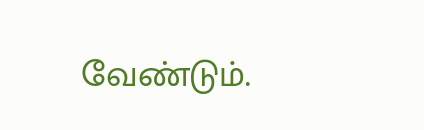வேண்டும்.